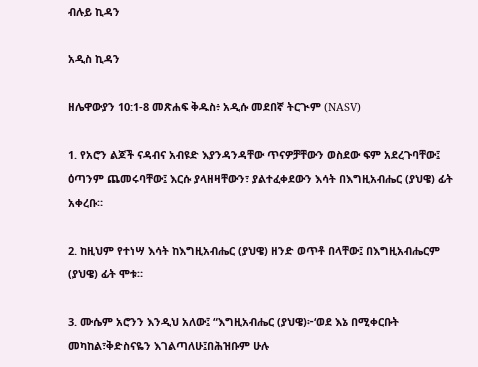ብሉይ ኪዳን

አዲስ ኪዳን

ዘሌዋውያን 10:1-8 መጽሐፍ ቅዱስ፥ አዲሱ መደበኛ ትርጒም (NASV)

1. የአሮን ልጆች ናዳብና አብዩድ እያንዳንዳቸው ጥናዎቻቸውን ወስደው ፍም አደረጉባቸው፤ ዕጣንም ጨመሩባቸው፤ እርሱ ያላዘዛቸውን፣ ያልተፈቀደውን እሳት በእግዚአብሔር (ያህዌ) ፊት አቀረቡ።

2. ከዚህም የተነሣ እሳት ከእግዚአብሔር (ያህዌ) ዘንድ ወጥቶ በላቸው፤ በእግዚአብሔርም (ያህዌ) ፊት ሞቱ።

3. ሙሴም አሮንን እንዲህ አለው፤ “እግዚአብሔር (ያህዌ)፦‘ወደ እኔ በሚቀርቡት መካከል፣ቅድስናዬን እገልጣለሁ፤በሕዝቡም ሁሉ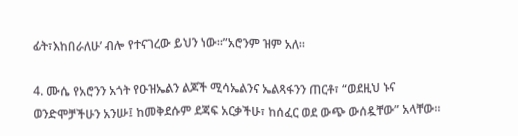ፊት፣እከበራለሁ’ ብሎ የተናገረው ይህን ነው።”አሮንም ዝም አለ።

4. ሙሴ የአሮንን አጎት የዑዝኤልን ልጆች ሚሳኤልንና ኤልጻፋንን ጠርቶ፣ “ወደዚህ ኑና ወንድሞቻችሁን አንሡ፤ ከመቅደሱም ደጃፍ አርቃችሁ፣ ከሰፈር ወደ ውጭ ውሰዷቸው” አላቸው።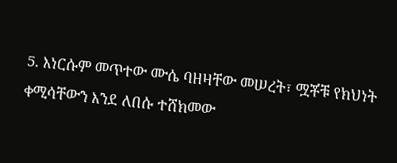5. እነርሱም መጥተው ሙሴ ባዘዛቸው መሠረት፣ ሟቾቹ የክህነት ቀሚሳቸውን እንደ ለበሱ ተሸክመው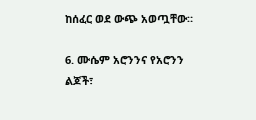ከሰፈር ወደ ውጭ አወጧቸው።

6. ሙሴም አሮንንና የአሮንን ልጆች፣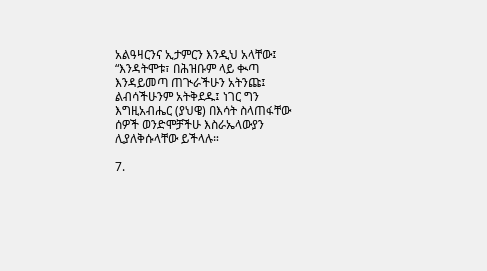አልዓዛርንና ኢታምርን እንዲህ አላቸው፤ “እንዳትሞቱ፣ በሕዝቡም ላይ ቊጣ እንዳይመጣ ጠጒራችሁን አትንጩ፤ ልብሳችሁንም አትቅደዱ፤ ነገር ግን እግዚአብሔር (ያህዌ) በእሳት ስላጠፋቸው ሰዎች ወንድሞቻችሁ እስራኤላውያን ሊያለቅሱላቸው ይችላሉ።

7.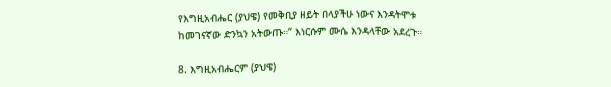የእግዚአብሔር (ያህዌ) የመቅቢያ ዘይት በላያችሁ ነውና እንዳትሞቱ ከመገናኛው ድንኳን አትውጡ።” እነርሱም ሙሴ እንዳላቸው አደረጉ።

8. እግዚአብሔርም (ያህዌ)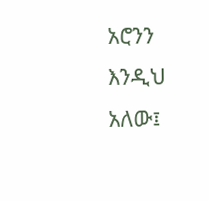አሮንን እንዲህ አለው፤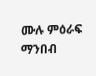ሙሉ ምዕራፍ ማንበብ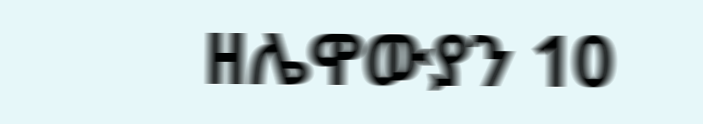ዘሌዋውያን 10